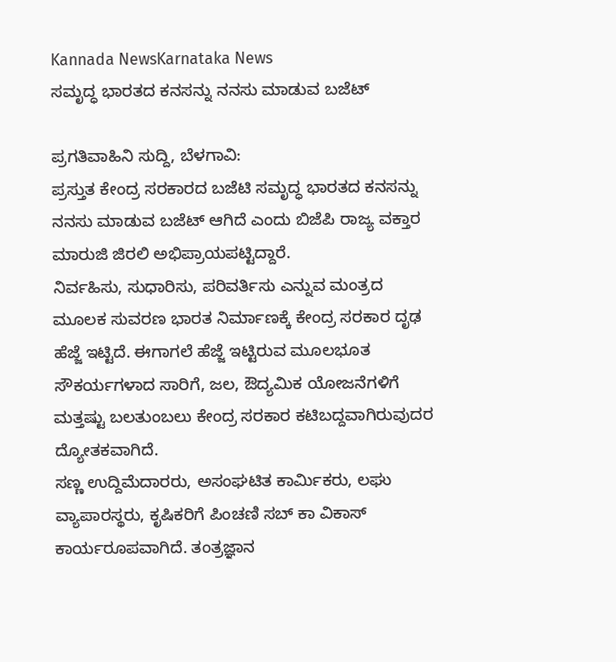Kannada NewsKarnataka News
ಸಮೃದ್ಧ ಭಾರತದ ಕನಸನ್ನು ನನಸು ಮಾಡುವ ಬಜೆಟ್

ಪ್ರಗತಿವಾಹಿನಿ ಸುದ್ದಿ, ಬೆಳಗಾವಿ:
ಪ್ರಸ್ತುತ ಕೇಂದ್ರ ಸರಕಾರದ ಬಜೆಟಿ ಸಮೃದ್ಧ ಭಾರತದ ಕನಸನ್ನು ನನಸು ಮಾಡುವ ಬಜೆಟ್ ಆಗಿದೆ ಎಂದು ಬಿಜೆಪಿ ರಾಜ್ಯ ವಕ್ತಾರ ಮಾರುಜಿ ಜಿರಲಿ ಅಭಿಪ್ರಾಯಪಟ್ಟಿದ್ದಾರೆ.
ನಿರ್ವಹಿಸು, ಸುಧಾರಿಸು, ಪರಿವರ್ತಿಸು ಎನ್ನುವ ಮಂತ್ರದ ಮೂಲಕ ಸುವರಣ ಭಾರತ ನಿರ್ಮಾಣಕ್ಕೆ ಕೇಂದ್ರ ಸರಕಾರ ದೃಢ ಹೆಜ್ಜೆ ಇಟ್ಟಿದೆ. ಈಗಾಗಲೆ ಹೆಜ್ಜೆ ಇಟ್ಟಿರುವ ಮೂಲಭೂತ ಸೌಕರ್ಯಗಳಾದ ಸಾರಿಗೆ, ಜಲ, ಔದ್ಯಮಿಕ ಯೋಜನೆಗಳಿಗೆ ಮತ್ತಷ್ಟು ಬಲತುಂಬಲು ಕೇಂದ್ರ ಸರಕಾರ ಕಟಿಬದ್ದವಾಗಿರುವುದರ ದ್ಯೋತಕವಾಗಿದೆ.
ಸಣ್ಣ ಉದ್ದಿಮೆದಾರರು, ಅಸಂಘಟಿತ ಕಾರ್ಮಿಕರು, ಲಘು ವ್ಯಾಪಾರಸ್ಥರು, ಕೃಷಿಕರಿಗೆ ಪಿಂಚಣಿ ಸಬ್ ಕಾ ವಿಕಾಸ್ ಕಾರ್ಯರೂಪವಾಗಿದೆ. ತಂತ್ರಜ್ಞಾನ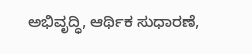ಅಭಿವೃದ್ಧಿ, ಆರ್ಥಿಕ ಸುಧಾರಣೆ,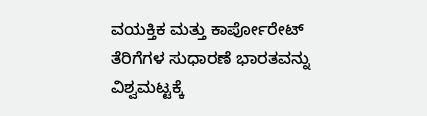ವಯಕ್ತಿಕ ಮತ್ತು ಕಾರ್ಪೋರೇಟ್ ತೆರಿಗೆಗಳ ಸುಧಾರಣೆ ಭಾರತವನ್ನು ವಿಶ್ವಮಟ್ಟಕ್ಕೆ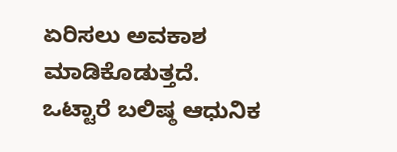ಏರಿಸಲು ಅವಕಾಶ ಮಾಡಿಕೊಡುತ್ತದೆ. ಒಟ್ಟಾರೆ ಬಲಿಷ್ಠ ಆಧುನಿಕ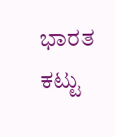ಭಾರತ ಕಟ್ಟು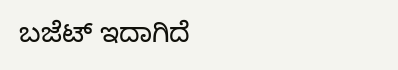ಬಜೆಟ್ ಇದಾಗಿದೆ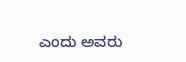ಎಂದು ಅವರು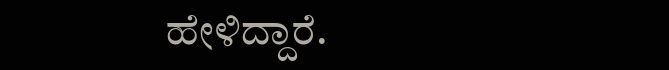ಹೇಳಿದ್ದಾರೆ.